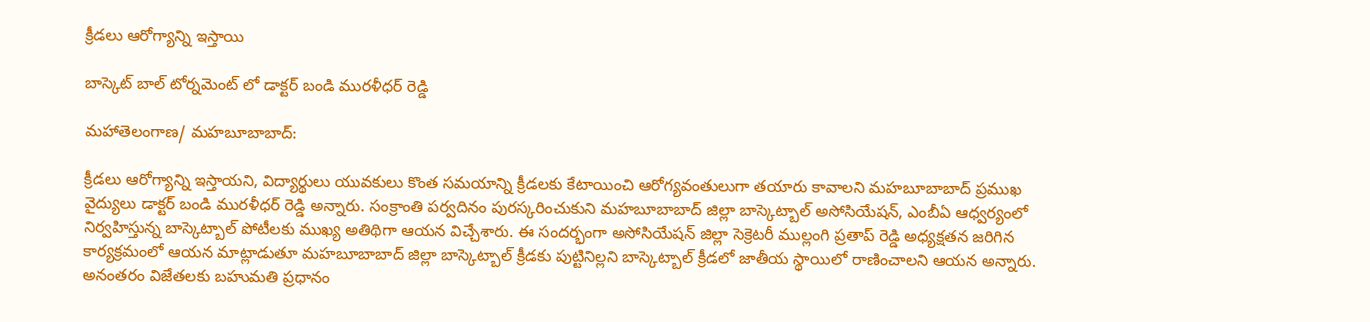క్రీడలు ఆరోగ్యాన్ని ఇస్తాయి

బాస్కెట్ బాల్ టోర్నమెంట్ లో డాక్టర్ బండి మురళీధర్ రెడ్డి

మహాతెలంగాణ/ మహబూబాబాద్:

క్రీడలు ఆరోగ్యాన్ని ఇస్తాయని, విద్యార్థులు యువకులు కొంత సమయాన్ని క్రీడలకు కేటాయించి ఆరోగ్యవంతులుగా తయారు కావాలని మహబూబాబాద్ ప్రముఖ వైద్యులు డాక్టర్ బండి మురళీధర్ రెడ్డి అన్నారు. సంక్రాంతి పర్వదినం పురస్కరించుకుని మహబూబాబాద్ జిల్లా బాస్కెట్బాల్ అసోసియేషన్, ఎంబీఏ ఆధ్వర్యంలో నిర్వహిస్తున్న బాస్కెట్బాల్ పోటీలకు ముఖ్య అతిథిగా ఆయన విచ్చేశారు. ఈ సందర్భంగా అసోసియేషన్ జిల్లా సెక్రెటరీ ముల్లంగి ప్రతాప్ రెడ్డి అధ్యక్షతన జరిగిన కార్యక్రమంలో ఆయన మాట్లాడుతూ మహబూబాబాద్ జిల్లా బాస్కెట్బాల్ క్రీడకు పుట్టినిల్లని బాస్కెట్బాల్ క్రీడలో జాతీయ స్థాయిలో రాణించాలని ఆయన అన్నారు. అనంతరం విజేతలకు బహుమతి ప్రధానం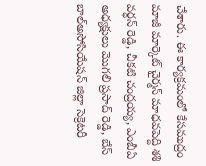చేశారు. ఈ కార్యక్రమంలో కేసముద్రం మాజీ మార్కెట్ చైర్మన్ మాధవపెద్ది శశి వర్ధన్ రెడ్డి, చీకటి చంద్రయ్య, ఎంబీఏ అధ్యక్షులు మొగలి ప్రసాద్ రెడ్డి, బేస్ బాల్అసోసియేషన్ జిల్లా సెక్రెటరీ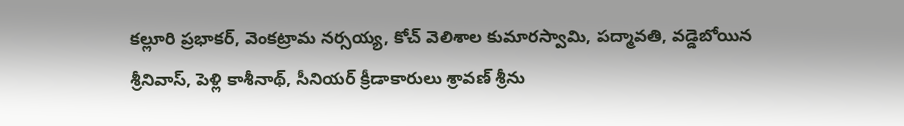కల్లూరి ప్రభాకర్, వెంకట్రామ నర్సయ్య, కోచ్ వెలిశాల కుమారస్వామి, పద్మావతి, వడ్డెబోయిన శ్రీనివాస్, పెళ్లి కాశీనాథ్, సీనియర్ క్రీడాకారులు శ్రావణ్ శ్రీను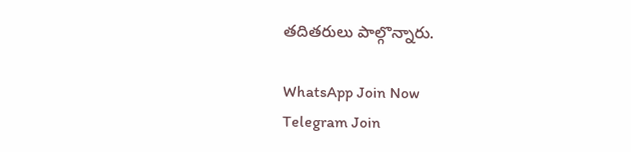తదితరులు పాల్గొన్నారు.

WhatsApp Join Now
Telegram Join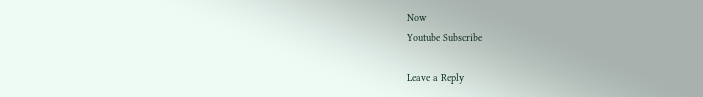Now
Youtube Subscribe

Leave a Reply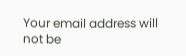Your email address will not be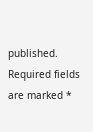published. Required fields are marked *